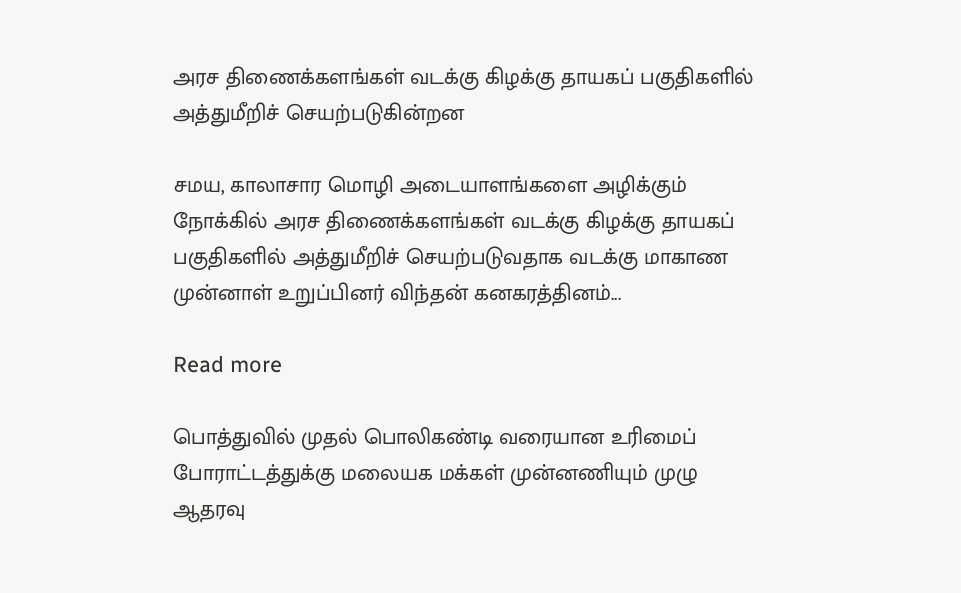அரச திணைக்களங்கள் வடக்கு கிழக்கு தாயகப் பகுதிகளில் அத்துமீறிச் செயற்படுகின்றன

சமய, காலாசார மொழி அடையாளங்களை அழிக்கும் நோக்கில் அரச திணைக்களங்கள் வடக்கு கிழக்கு தாயகப் பகுதிகளில் அத்துமீறிச் செயற்படுவதாக வடக்கு மாகாண முன்னாள் உறுப்பினர் விந்தன் கனகரத்தினம்...

Read more

பொத்துவில் முதல் பொலிகண்டி வரையான உரிமைப் போராட்டத்துக்கு மலையக மக்கள் முன்னணியும் முழு ஆதரவு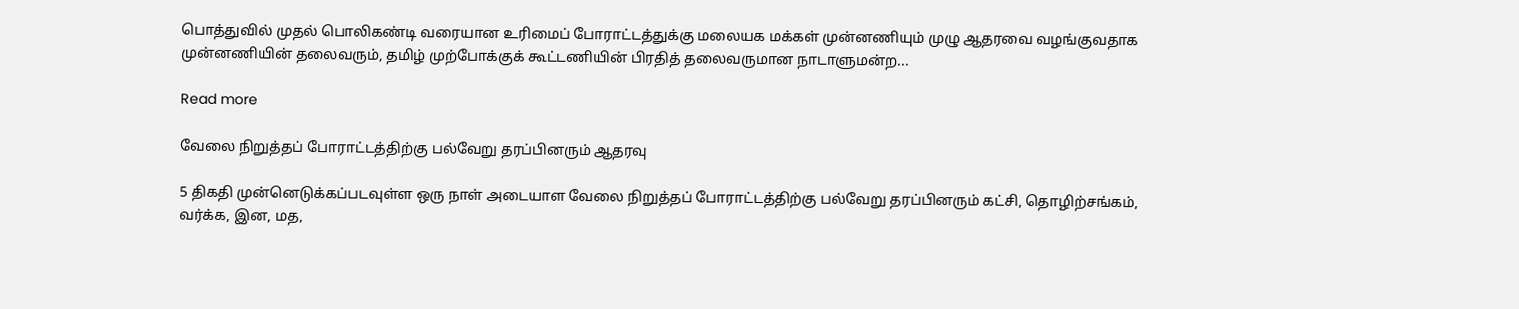பொத்துவில் முதல் பொலிகண்டி வரையான உரிமைப் போராட்டத்துக்கு மலையக மக்கள் முன்னணியும் முழு ஆதரவை வழங்குவதாக முன்னணியின் தலைவரும், தமிழ் முற்போக்குக் கூட்டணியின் பிரதித் தலைவருமான நாடாளுமன்ற...

Read more

வேலை நிறுத்தப் போராட்டத்திற்கு பல்வேறு தரப்பினரும் ஆதரவு

5 திகதி முன்னெடுக்கப்படவுள்ள ஒரு நாள் அடையாள வேலை நிறுத்தப் போராட்டத்திற்கு பல்வேறு தரப்பினரும் கட்சி, தொழிற்சங்கம், வர்க்க, இன, மத,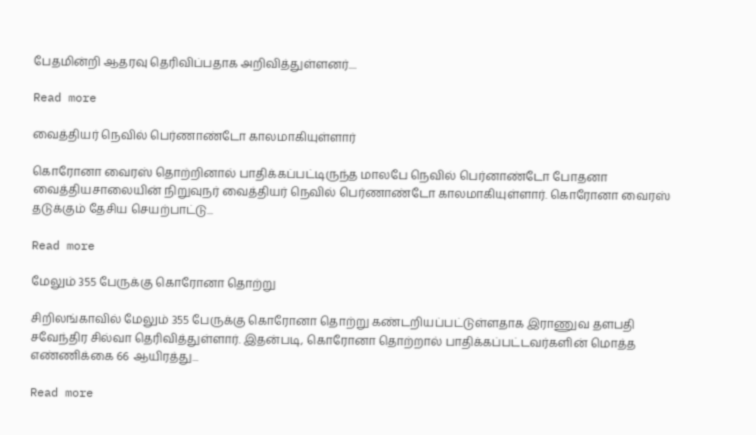பேதமின்றி ஆதரவு தெரிவிப்பதாக அறிவித்துள்ளனர்....

Read more

வைத்தியர் நெவில் பெர்ணாண்டோ காலமாகியுள்ளார்

கொரோனா வைரஸ் தொற்றினால் பாதிக்கப்பட்டிருந்த மாலபே நெவில் பெர்னாண்டோ போதனா வைத்தியசாலையின் நிறுவுநர் வைத்தியர் நெவில் பெர்ணாண்டோ காலமாகியுள்ளார். கொரோனா வைரஸ் தடுக்கும் தேசிய செயற்பாட்டு...

Read more

மேலும் 355 பேருக்கு கொரோனா தொற்று

சிறிலங்காவில் மேலும் 355 பேருக்கு கொரோனா தொற்று கண்டறியப்பட்டுள்ளதாக இராணுவ தளபதி சவேந்திர சில்வா தெரிவித்துள்ளார். இதன்படி, கொரோனா தொற்றால் பாதிக்கப்பட்டவர்களின் மொத்த எண்ணிக்கை 66 ஆயிரத்து...

Read more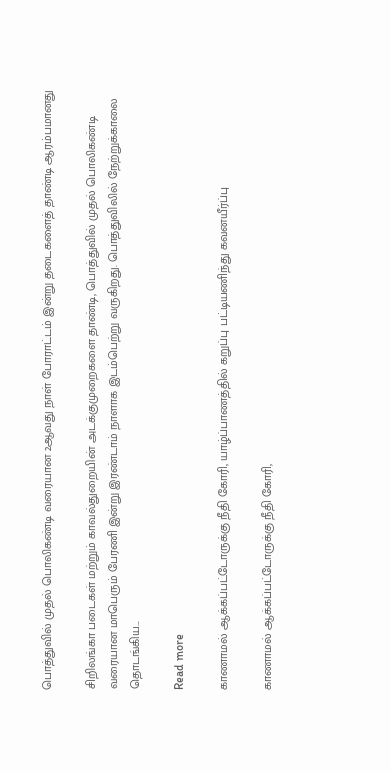பொத்துவில் முதல் பொலிகண்டி வரையான 2ஆவது நாள் போராட்டம் இன்று தடைகளைத் தாண்டி ஆரம்பமானது

சிறிலங்கா படைகள் மற்றும் காவல்துறையின் அடக்குமுறைகளை தாண்டி, பொத்துவில் முதல் பொலிகண்டி வரையான மாபெரும் பேரணி இன்று இரண்டாம் நாளாக இடம்பெற்று வருகிறது. பொத்துவிலில் நேற்றுக்காலை தொடங்கிய...

Read more

காணாமல் ஆக்கப்பட்டோருக்கு நீதி கோரி, யாழ்ப்பாணத்தில் கறுப்பு பட்டியணிந்து கவனயீர்ப்பு

காணாமல் ஆக்கப்பட்டோருக்கு நீதி கோரி,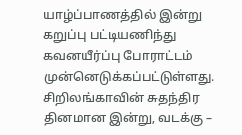யாழ்ப்பாணத்தில் இன்று கறுப்பு பட்டியணிந்து கவனயீர்ப்பு போராட்டம் முன்னெடுக்கப்பட்டுள்ளது. சிறிலங்காவின் சுதந்திர தினமான இன்று, வடக்கு –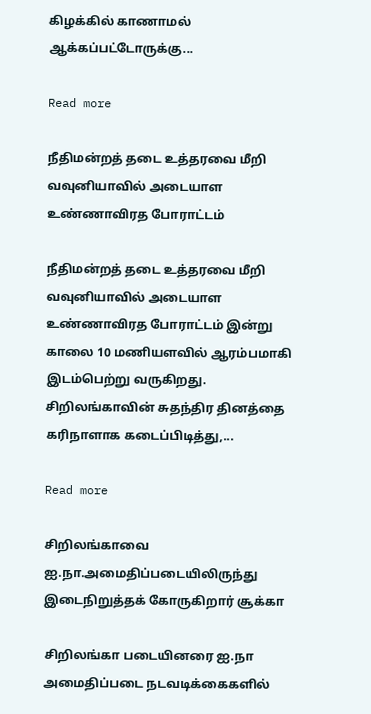கிழக்கில் காணாமல் ஆக்கப்பட்டோருக்கு...

Read more

நீதிமன்றத் தடை உத்தரவை மீறி வவுனியாவில் அடையாள உண்ணாவிரத போராட்டம்

நீதிமன்றத் தடை உத்தரவை மீறி வவுனியாவில் அடையாள உண்ணாவிரத போராட்டம் இன்று காலை 10 மணியளவில் ஆரம்பமாகி இடம்பெற்று வருகிறது. சிறிலங்காவின் சுதந்திர தினத்தை கரிநாளாக கடைப்பிடித்து,...

Read more

சிறிலங்காவை ஐ.நா.அமைதிப்படையிலிருந்து இடைநிறுத்தக் கோருகிறார் சூக்கா

சிறிலங்கா படையினரை ஐ.நா அமைதிப்படை நடவடிக்கைகளில்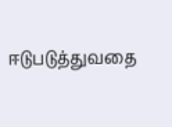ஈடுபடுத்துவதை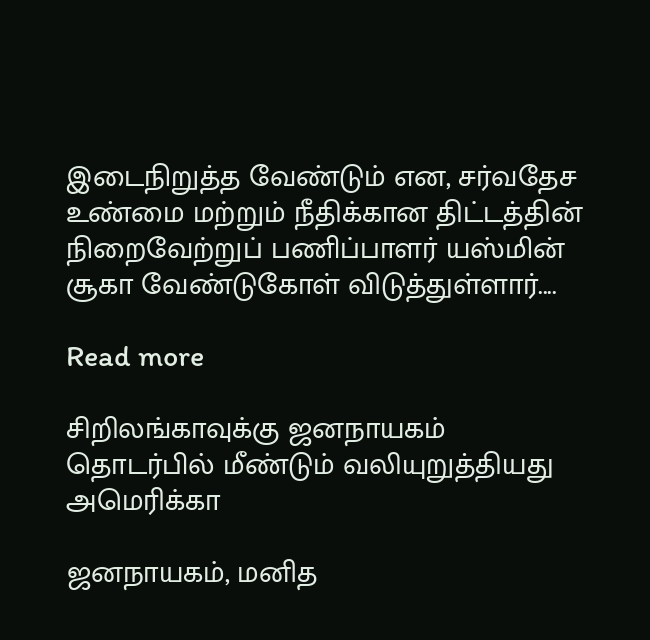இடைநிறுத்த வேண்டும் என, சர்வதேச உண்மை மற்றும் நீதிக்கான திட்டத்தின் நிறைவேற்றுப் பணிப்பாளர் யஸ்மின் சூகா வேண்டுகோள் விடுத்துள்ளார்....

Read more

சிறிலங்காவுக்கு ஜனநாயகம் தொடர்பில் மீண்டும் வலியுறுத்தியது அமெரிக்கா

ஜனநாயகம், மனித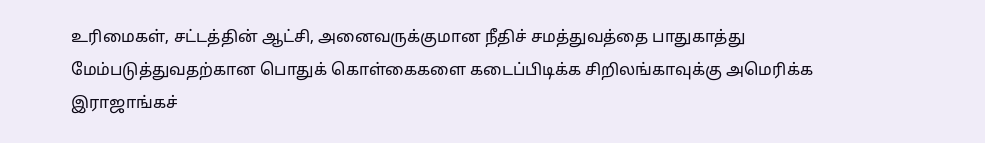உரிமைகள், சட்டத்தின் ஆட்சி, அனைவருக்குமான நீதிச் சமத்துவத்தை பாதுகாத்து மேம்படுத்துவதற்கான பொதுக் கொள்கைகளை கடைப்பிடிக்க சிறிலங்காவுக்கு அமெரிக்க இராஜாங்கச்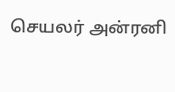செயலர் அன்ரனி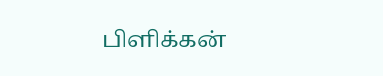பிளிக்கன்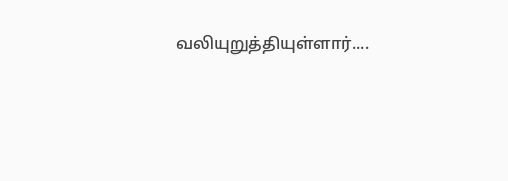வலியுறுத்தியுள்ளார்....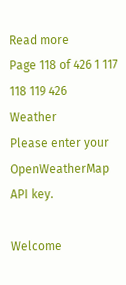Read more
Page 118 of 426 1 117 118 119 426
Weather
Please enter your OpenWeatherMap API key.

Welcome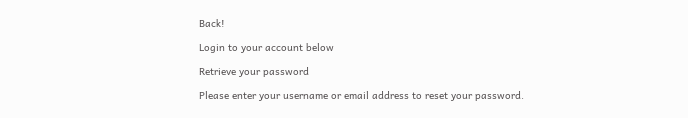Back!

Login to your account below

Retrieve your password

Please enter your username or email address to reset your password.